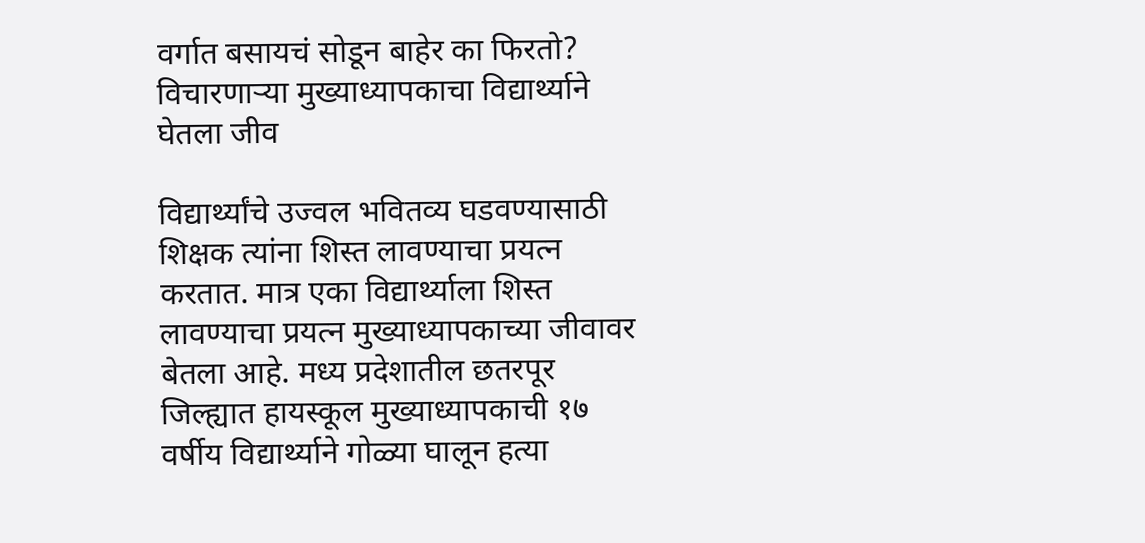वर्गात बसायचं सोडून बाहेर का फिरतो? विचारणाऱ्या मुख्याध्यापकाचा विद्यार्थ्याने घेतला जीव

विद्यार्थ्यांचे उज्वल भवितव्य घडवण्यासाठी शिक्षक त्यांना शिस्त लावण्याचा प्रयत्न करतात. मात्र एका विद्यार्थ्याला शिस्त लावण्याचा प्रयत्न मुख्याध्यापकाच्या जीवावर बेतला आहे. मध्य प्रदेशातील छतरपूर जिल्ह्यात हायस्कूल मुख्याध्यापकाची १७ वर्षीय विद्यार्थ्याने गोळ्या घालून हत्या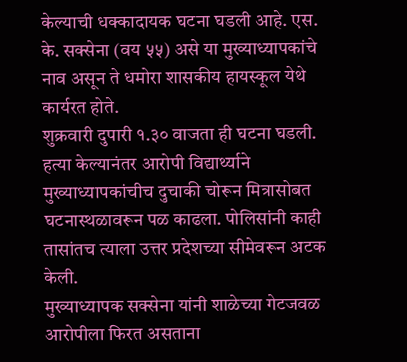केल्याची धक्कादायक घटना घडली आहे. एस. के. सक्सेना (वय ५५) असे या मुख्याध्यापकांचे नाव असून ते धमोरा शासकीय हायस्कूल येथे कार्यरत होते.
शुक्रवारी दुपारी १.३० वाजता ही घटना घडली. हत्या केल्यानंतर आरोपी विद्यार्थ्याने मुख्याध्यापकांचीच दुचाकी चोरून मित्रासोबत घटनास्थळावरून पळ काढला. पोलिसांनी काही तासांतच त्याला उत्तर प्रदेशच्या सीमेवरून अटक केली.
मुख्याध्यापक सक्सेना यांनी शाळेच्या गेटजवळ आरोपीला फिरत असताना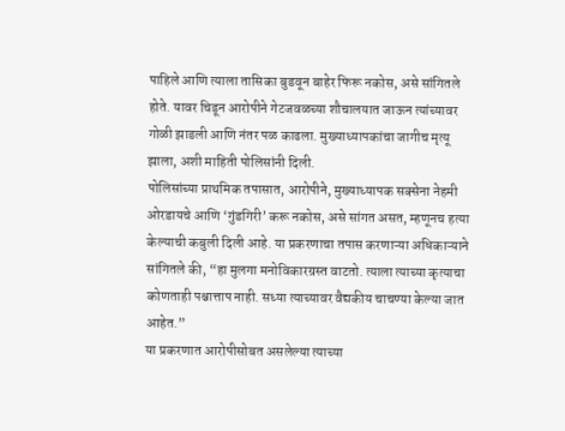पाहिले आणि त्याला तासिका बुडवून बाहेर फिरू नकोस, असे सांगितले होते. यावर चिडून आरोपीने गेटजवळच्या शौचालयात जाऊन त्यांच्यावर गोळी झाडली आणि नंतर पळ काढला. मुख्याध्यापकांचा जागीच मृत्यू झाला, अशी माहिती पोलिसांनी दिली.
पोलिसांच्या प्राथमिक तपासात, आरोपीने, मुख्याध्यापक सक्सेना नेहमी ओरडायचे आणि ‘गुंडगिरी’ करू नकोस, असे सांगत असत, म्हणूनच हत्या केल्याची कबुली दिली आहे. या प्रकरणाचा तपास करणाऱ्या अधिकाऱ्याने सांगितले की, “हा मुलगा मनोविकारग्रस्त वाटतो. त्याला त्याच्या कृत्याचा कोणताही पश्चात्ताप नाही. सध्या त्याच्यावर वैद्यकीय चाचण्या केल्या जात आहेत.”
या प्रकरणात आरोपीसोबत असलेल्या त्याच्या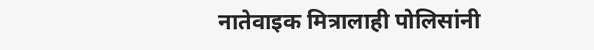नातेवाइक मित्रालाही पोलिसांनी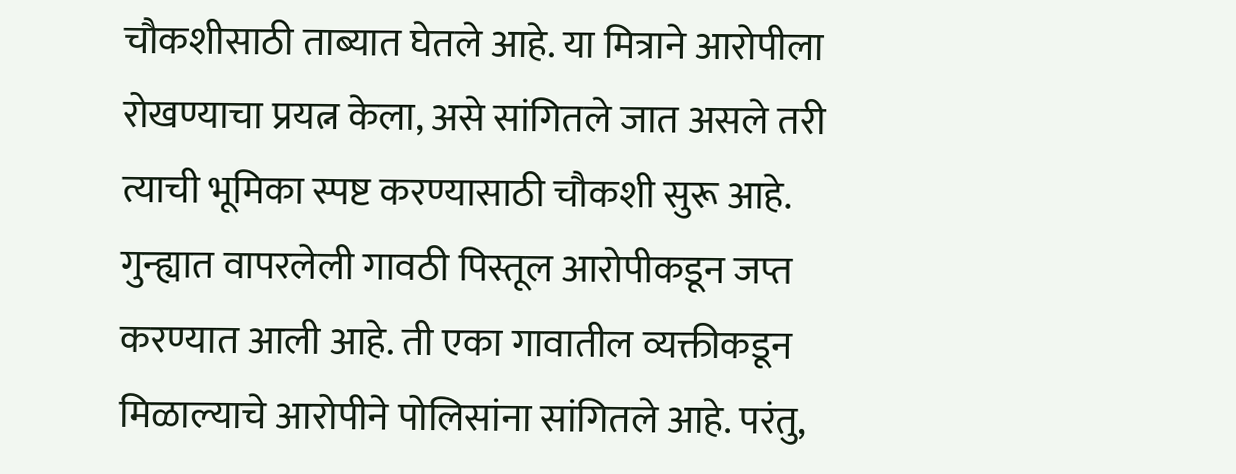चौकशीसाठी ताब्यात घेतले आहे. या मित्राने आरोपीला रोखण्याचा प्रयत्न केला, असे सांगितले जात असले तरी त्याची भूमिका स्पष्ट करण्यासाठी चौकशी सुरू आहे.
गुन्ह्यात वापरलेली गावठी पिस्तूल आरोपीकडून जप्त करण्यात आली आहे. ती एका गावातील व्यक्तीकडून मिळाल्याचे आरोपीने पोलिसांना सांगितले आहे. परंतु,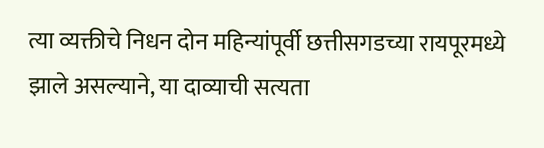त्या व्यक्तीचे निधन दोन महिन्यांपूर्वी छत्तीसगडच्या रायपूरमध्ये झाले असल्याने, या दाव्याची सत्यता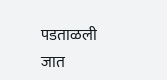पडताळली जात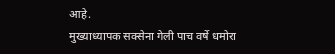आहे.
मुख्याध्यापक सक्सेना गेली पाच वर्षे धमोरा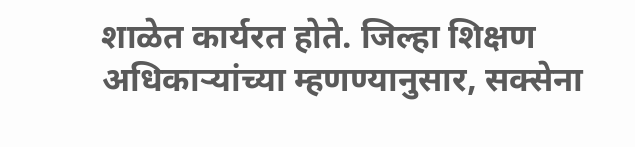शाळेत कार्यरत होते. जिल्हा शिक्षण अधिकाऱ्यांच्या म्हणण्यानुसार, सक्सेना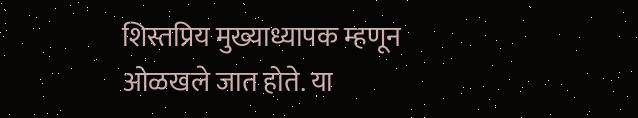शिस्तप्रिय मुख्याध्यापक म्हणून ओळखले जात होते. या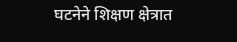घटनेने शिक्षण क्षेत्रात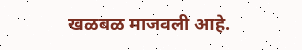खळबळ माजवली आहे.